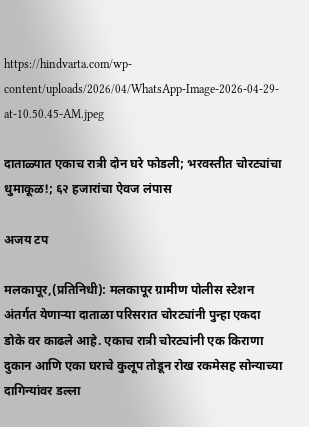https://hindvarta.com/wp-content/uploads/2026/04/WhatsApp-Image-2026-04-29-at-10.50.45-AM.jpeg

दाताळ्यात एकाच रात्री दोन घरे फोडली; भरवस्तीत चोरट्यांचा धुमाकूळ!; ६२ हजारांचा ऐवज लंपास

अजय टप

मलकापूर,(प्रतिनिधी): मलकापूर ग्रामीण पोलीस स्टेशन अंतर्गत येणाऱ्या दाताळा परिसरात चोरट्यांनी पुन्हा एकदा डोके वर काढले आहे. एकाच रात्री चोरट्यांनी एक किराणा दुकान आणि एका घराचे कुलूप तोडून रोख रकमेसह सोन्याच्या दागिन्यांवर डल्ला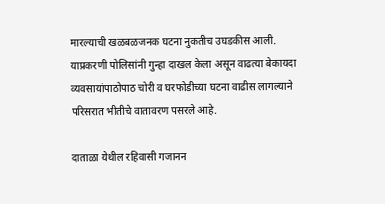मारल्याची खळबळजनक घटना नुकतीच उघडकीस आली. याप्रकरणी पोलिसांनी गुन्हा दाखल केला असून वाढत्या बेकायदा व्यवसायांपाठोपाठ चोरी व घरफोडीच्या घटना वाढीस लागल्याने परिसरात भीतीचे वातावरण पसरले आहे.

दाताळा येथील रहिवासी गजानन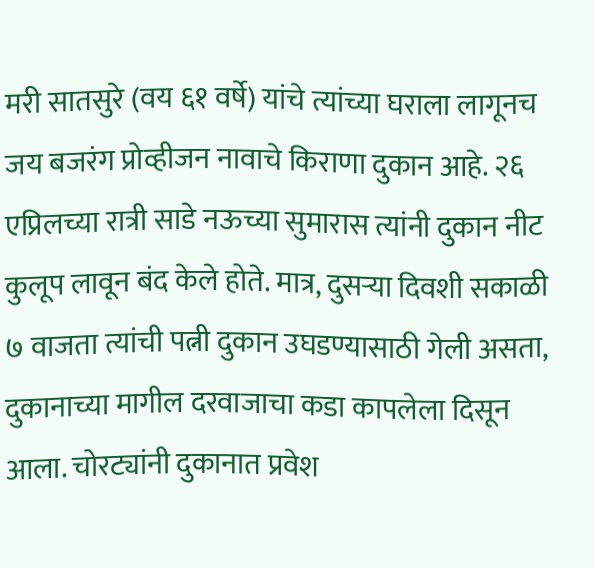मरी सातसुरे (वय ६१ वर्षे) यांचे त्यांच्या घराला लागूनच जय बजरंग प्रोव्हीजन नावाचे किराणा दुकान आहे. २६ एप्रिलच्या रात्री साडे नऊच्या सुमारास त्यांनी दुकान नीट कुलूप लावून बंद केले होते. मात्र, दुसऱ्या दिवशी सकाळी ७ वाजता त्यांची पत्नी दुकान उघडण्यासाठी गेली असता, दुकानाच्या मागील दरवाजाचा कडा कापलेला दिसून आला. चोरट्यांनी दुकानात प्रवेश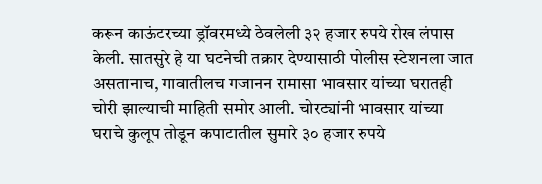करून काऊंटरच्या ड्रॉवरमध्ये ठेवलेली ३२ हजार रुपये रोख लंपास केली. सातसुरे हे या घटनेची तक्रार देण्यासाठी पोलीस स्टेशनला जात असतानाच, गावातीलच गजानन रामासा भावसार यांच्या घरातही चोरी झाल्याची माहिती समोर आली. चोरट्यांनी भावसार यांच्या घराचे कुलूप तोडून कपाटातील सुमारे ३० हजार रुपये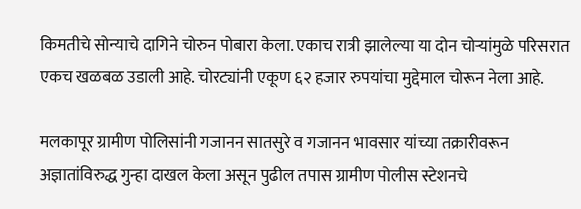किमतीचे सोन्याचे दागिने चोरुन पोबारा केला. एकाच रात्री झालेल्या या दोन चोऱ्यांमुळे परिसरात एकच खळबळ उडाली आहे. चोरट्यांनी एकूण ६२ हजार रुपयांचा मुद्देमाल चोरून नेला आहे.

मलकापूर ग्रामीण पोलिसांनी गजानन सातसुरे व गजानन भावसार यांच्या तक्रारीवरून अज्ञातांविरुद्ध गुन्हा दाखल केला असून पुढील तपास ग्रामीण पोलीस स्टेशनचे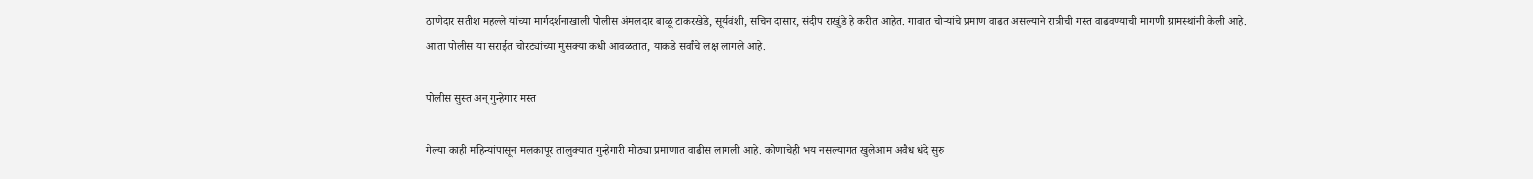ठाणेदार सतीश महल्ले यांच्या मार्गदर्शनाखाली पोलीस अंमलदार बाळू टाकरखेडे, सूर्यवंशी, सचिन दासार, संदीप राखुंडे हे करीत आहेत. गावात चोऱ्यांचे प्रमाण वाढत असल्याने रात्रीची गस्त वाढवण्याची मागणी ग्रामस्थांनी केली आहे. आता पोलीस या सराईत चोरट्यांच्या मुसक्या कधी आवळतात, याकडे सर्वांचे लक्ष लागले आहे.

पोलीस सुस्त अन् गुन्हेगार मस्त

गेल्या काही महिन्यांपासून मलकापूर तालुक्यात गुन्हेगारी मोठ्या प्रमाणात वाढीस लागली आहे. कोणाचेही भय नसल्यागत खुलेआम अवैध धंदे सुरु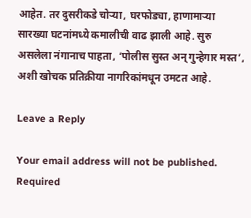आहेत. तर दुसरीकडे चोऱ्या, घरफोड्या, हाणामाऱ्या सारख्या घटनांमध्ये कमालीची वाढ झाली आहे. सुरु असलेला नंगानाच पाहता, ‘पोलीस सुस्त अन् गुन्हेगार मस्त’, अशी खोचक प्रतिक्रीया नागरिकांमधून उमटत आहे.

Leave a Reply

Your email address will not be published. Required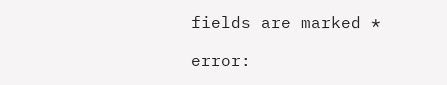fields are marked *

error: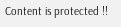Content is protected !!